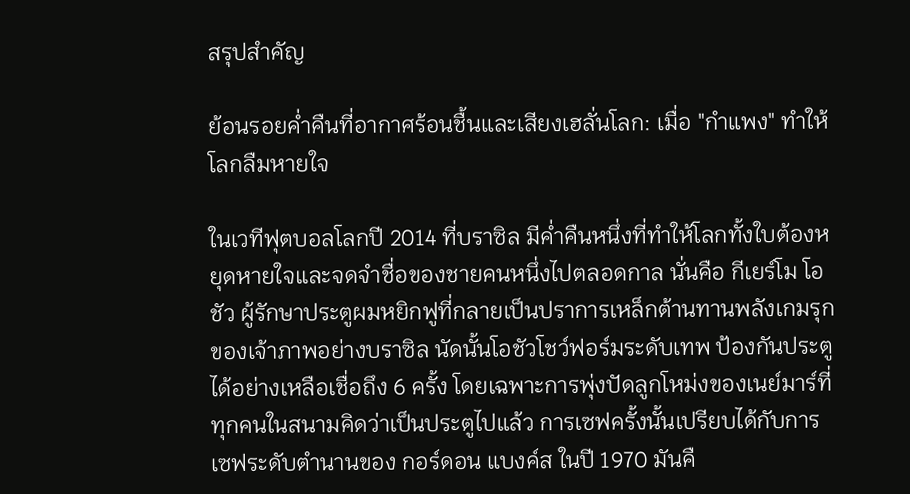สรุปสำคัญ

ย้อนรอยค่ำคืนที่อากาศร้อนชื้นและเสียงเฮลั่นโลก: เมื่อ "กำแพง" ทำให้โลกลืมหายใจ

ในเวทีฟุตบอลโลกปี 2014 ที่บราซิล มีค่ำคืนหนึ่งที่ทำให้โลกทั้งใบต้องหยุดหายใจและจดจำชื่อของชายคนหนึ่งไปตลอดกาล นั่นคือ กีเยร์โม โอชัว ผู้รักษาประตูผมหยิกฟูที่กลายเป็นปราการเหล็กต้านทานพลังเกมรุกของเจ้าภาพอย่างบราซิล นัดนั้นโอชัวโชว์ฟอร์มระดับเทพ ป้องกันประตูได้อย่างเหลือเชื่อถึง 6 ครั้ง โดยเฉพาะการพุ่งปัดลูกโหม่งของเนย์มาร์ที่ทุกคนในสนามคิดว่าเป็นประตูไปแล้ว การเซฟครั้งนั้นเปรียบได้กับการเซฟระดับตำนานของ กอร์ดอน แบงค์ส ในปี 1970 มันคื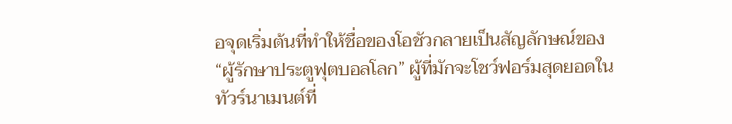อจุดเริ่มต้นที่ทำให้ชื่อของโอชัวกลายเป็นสัญลักษณ์ของ “ผู้รักษาประตูฟุตบอลโลก” ผู้ที่มักจะโชว์ฟอร์มสุดยอดในทัวร์นาเมนต์ที่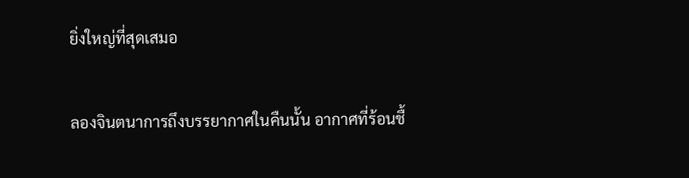ยิ่งใหญ่ที่สุดเสมอ

ลองจินตนาการถึงบรรยากาศในคืนนั้น อากาศที่ร้อนชื้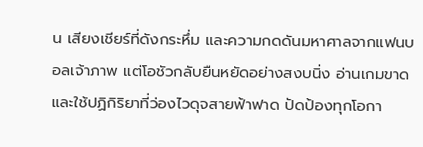น เสียงเชียร์ที่ดังกระหึ่ม และความกดดันมหาศาลจากแฟนบอลเจ้าภาพ แต่โอชัวกลับยืนหยัดอย่างสงบนิ่ง อ่านเกมขาด และใช้ปฏิกิริยาที่ว่องไวดุจสายฟ้าฟาด ปัดป้องทุกโอกา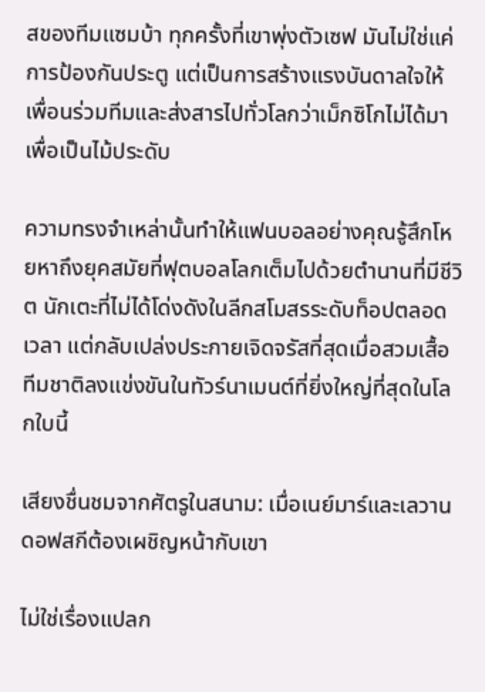สของทีมแซมบ้า ทุกครั้งที่เขาพุ่งตัวเซฟ มันไม่ใช่แค่การป้องกันประตู แต่เป็นการสร้างแรงบันดาลใจให้เพื่อนร่วมทีมและส่งสารไปทั่วโลกว่าเม็กซิโกไม่ได้มาเพื่อเป็นไม้ประดับ

ความทรงจำเหล่านั้นทำให้แฟนบอลอย่างคุณรู้สึกโหยหาถึงยุคสมัยที่ฟุตบอลโลกเต็มไปด้วยตำนานที่มีชีวิต นักเตะที่ไม่ได้โด่งดังในลีกสโมสรระดับท็อปตลอดเวลา แต่กลับเปล่งประกายเจิดจรัสที่สุดเมื่อสวมเสื้อทีมชาติลงแข่งขันในทัวร์นาเมนต์ที่ยิ่งใหญ่ที่สุดในโลกใบนี้

เสียงชื่นชมจากศัตรูในสนาม: เมื่อเนย์มาร์และเลวานดอฟสกีต้องเผชิญหน้ากับเขา

ไม่ใช่เรื่องแปลก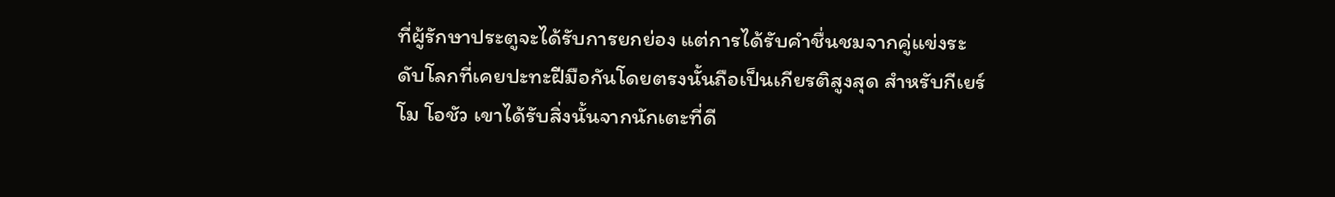ที่ผู้รักษาประตูจะได้รับการยกย่อง แต่การได้รับคำชื่นชมจากคู่แข่งระดับโลกที่เคยปะทะฝีมือกันโดยตรงนั้นถือเป็นเกียรติสูงสุด สำหรับกีเยร์โม โอชัว เขาได้รับสิ่งนั้นจากนักเตะที่ดี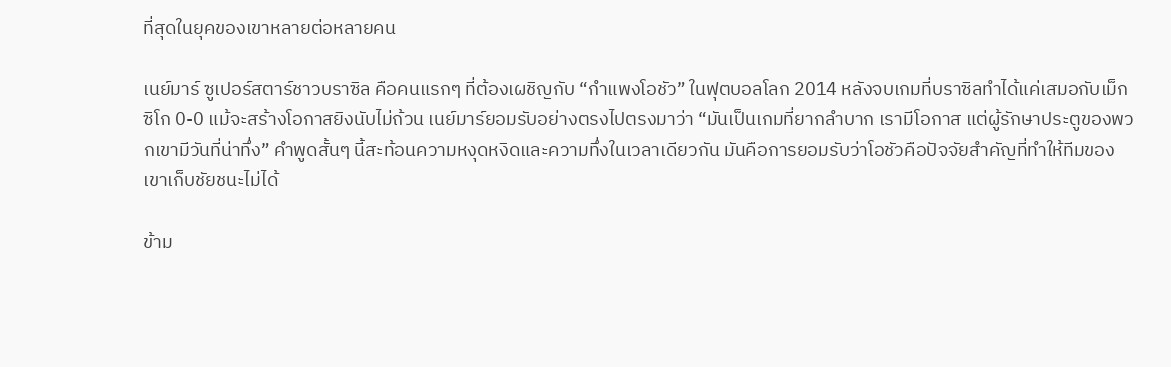ที่สุดในยุคของเขาหลายต่อหลายคน

เนย์มาร์ ซูเปอร์สตาร์ชาวบราซิล คือคนแรกๆ ที่ต้องเผชิญกับ “กำแพงโอชัว” ในฟุตบอลโลก 2014 หลังจบเกมที่บราซิลทำได้แค่เสมอกับเม็กซิโก 0-0 แม้จะสร้างโอกาสยิงนับไม่ถ้วน เนย์มาร์ยอมรับอย่างตรงไปตรงมาว่า “มันเป็นเกมที่ยากลำบาก เรามีโอกาส แต่ผู้รักษาประตูของพวกเขามีวันที่น่าทึ่ง” คำพูดสั้นๆ นี้สะท้อนความหงุดหงิดและความทึ่งในเวลาเดียวกัน มันคือการยอมรับว่าโอชัวคือปัจจัยสำคัญที่ทำให้ทีมของเขาเก็บชัยชนะไม่ได้

ข้าม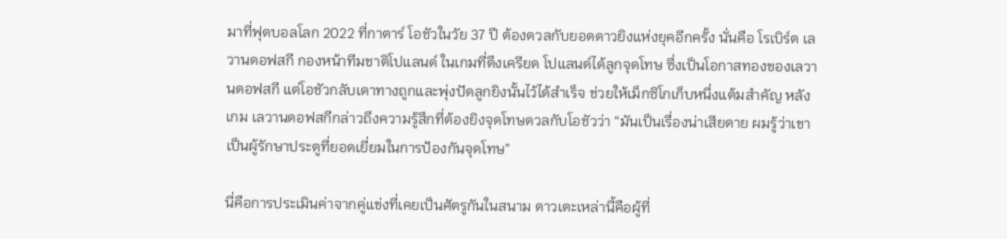มาที่ฟุตบอลโลก 2022 ที่กาตาร์ โอชัวในวัย 37 ปี ต้องดวลกับยอดดาวยิงแห่งยุคอีกครั้ง นั่นคือ โรเบิร์ต เลวานดอฟสกี กองหน้าทีมชาติโปแลนด์ ในเกมที่ตึงเครียด โปแลนด์ได้ลูกจุดโทษ ซึ่งเป็นโอกาสทองของเลวานดอฟสกี แต่โอชัวกลับเดาทางถูกและพุ่งปัดลูกยิงนั้นไว้ได้สำเร็จ ช่วยให้เม็กซิโกเก็บหนึ่งแต้มสำคัญ หลังเกม เลวานดอฟสกีกล่าวถึงความรู้สึกที่ต้องยิงจุดโทษดวลกับโอชัวว่า “มันเป็นเรื่องน่าเสียดาย ผมรู้ว่าเขาเป็นผู้รักษาประตูที่ยอดเยี่ยมในการป้องกันจุดโทษ”

นี่คือการประเมินค่าจากคู่แข่งที่เคยเป็นศัตรูกันในสนาม ดาวเตะเหล่านี้คือผู้ที่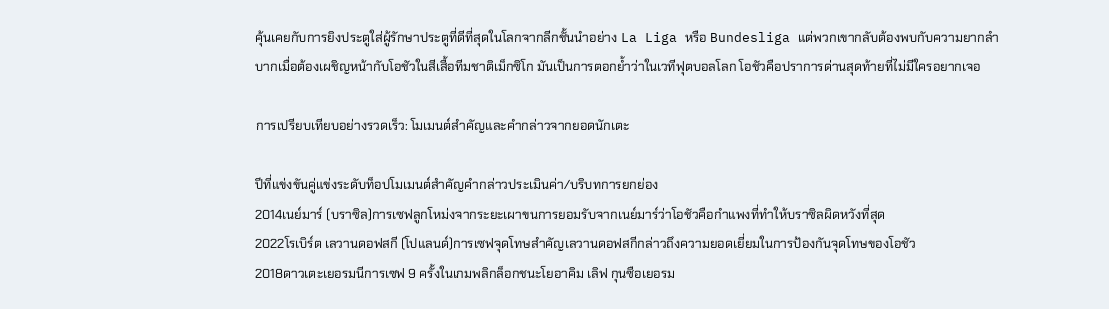คุ้นเคยกับการยิงประตูใส่ผู้รักษาประตูที่ดีที่สุดในโลกจากลีกชั้นนำอย่าง La Liga หรือ Bundesliga แต่พวกเขากลับต้องพบกับความยากลำบากเมื่อต้องเผชิญหน้ากับโอชัวในสีเสื้อทีมชาติเม็กซิโก มันเป็นการตอกย้ำว่าในเวทีฟุตบอลโลก โอชัวคือปราการด่านสุดท้ายที่ไม่มีใครอยากเจอ

การเปรียบเทียบอย่างรวดเร็ว: โมเมนต์สำคัญและคำกล่าวจากยอดนักเตะ

ปีที่แข่งขันคู่แข่งระดับท็อปโมเมนต์สำคัญคำกล่าวประเมินค่า/บริบทการยกย่อง
2014เนย์มาร์ (บราซิล)การเซฟลูกโหม่งจากระยะเผาขนการยอมรับจากเนย์มาร์ว่าโอชัวคือกำแพงที่ทำให้บราซิลผิดหวังที่สุด
2022โรเบิร์ต เลวานดอฟสกี (โปแลนด์)การเซฟจุดโทษสำคัญเลวานดอฟสกีกล่าวถึงความยอดเยี่ยมในการป้องกันจุดโทษของโอชัว
2018ดาวเตะเยอรมนีการเซฟ 9 ครั้งในเกมพลิกล็อกชนะโยอาคิม เลิฟ กุนซือเยอรม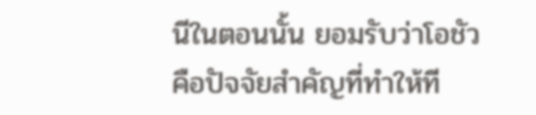นีในตอนนั้น ยอมรับว่าโอชัวคือปัจจัยสำคัญที่ทำให้ที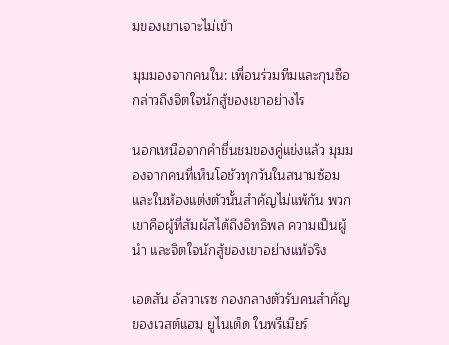มของเขาเจาะไม่เข้า

มุมมองจากคนใน: เพื่อนร่วมทีมและกุนซือกล่าวถึงจิตใจนักสู้ของเขาอย่างไร

นอกเหนือจากคำชื่นชมของคู่แข่งแล้ว มุมมองจากคนที่เห็นโอชัวทุกวันในสนามซ้อมและในห้องแต่งตัวนั้นสำคัญไม่แพ้กัน พวกเขาคือผู้ที่สัมผัสได้ถึงอิทธิพล ความเป็นผู้นำ และจิตใจนักสู้ของเขาอย่างแท้จริง

เอดสัน อัลวาเรซ กองกลางตัวรับคนสำคัญของเวสต์แฮม ยูไนเต็ด ในพรีเมียร์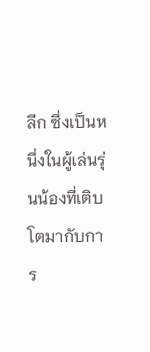ลีก ซึ่งเป็นหนึ่งในผู้เล่นรุ่นน้องที่เติบโตมากับการ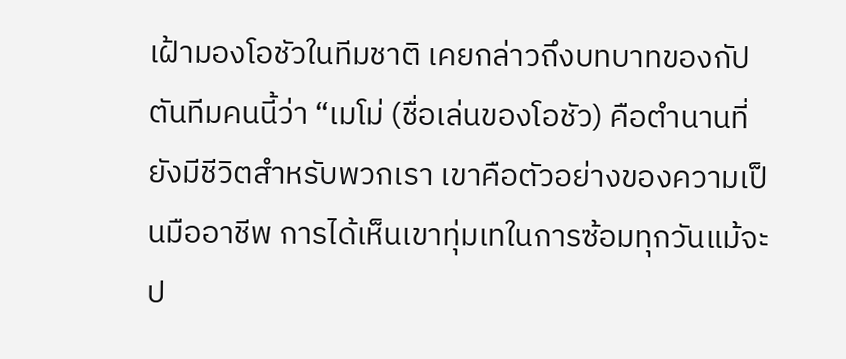เฝ้ามองโอชัวในทีมชาติ เคยกล่าวถึงบทบาทของกัปตันทีมคนนี้ว่า “เมโม่ (ชื่อเล่นของโอชัว) คือตำนานที่ยังมีชีวิตสำหรับพวกเรา เขาคือตัวอย่างของความเป็นมืออาชีพ การได้เห็นเขาทุ่มเทในการซ้อมทุกวันแม้จะป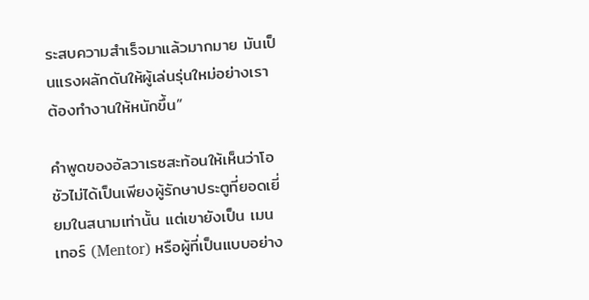ระสบความสำเร็จมาแล้วมากมาย มันเป็นแรงผลักดันให้ผู้เล่นรุ่นใหม่อย่างเราต้องทำงานให้หนักขึ้น”

คำพูดของอัลวาเรซสะท้อนให้เห็นว่าโอชัวไม่ได้เป็นเพียงผู้รักษาประตูที่ยอดเยี่ยมในสนามเท่านั้น แต่เขายังเป็น เมนเทอร์ (Mentor) หรือผู้ที่เป็นแบบอย่าง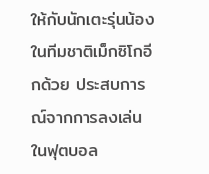ให้กับนักเตะรุ่นน้องในทีมชาติเม็กซิโกอีกด้วย ประสบการณ์จากการลงเล่นในฟุตบอล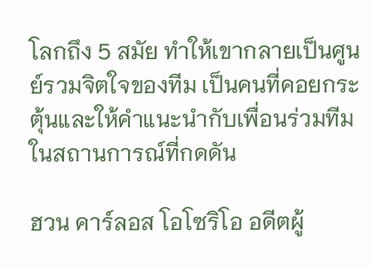โลกถึง 5 สมัย ทำให้เขากลายเป็นศูนย์รวมจิตใจของทีม เป็นคนที่คอยกระตุ้นและให้คำแนะนำกับเพื่อนร่วมทีมในสถานการณ์ที่กดดัน

ฮวน คาร์ลอส โอโซริโอ อดีตผู้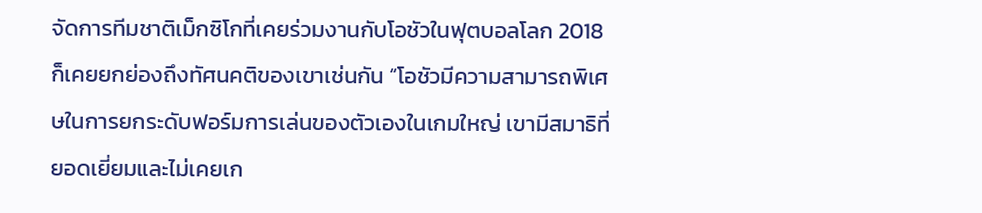จัดการทีมชาติเม็กซิโกที่เคยร่วมงานกับโอชัวในฟุตบอลโลก 2018 ก็เคยยกย่องถึงทัศนคติของเขาเช่นกัน “โอชัวมีความสามารถพิเศษในการยกระดับฟอร์มการเล่นของตัวเองในเกมใหญ่ เขามีสมาธิที่ยอดเยี่ยมและไม่เคยเก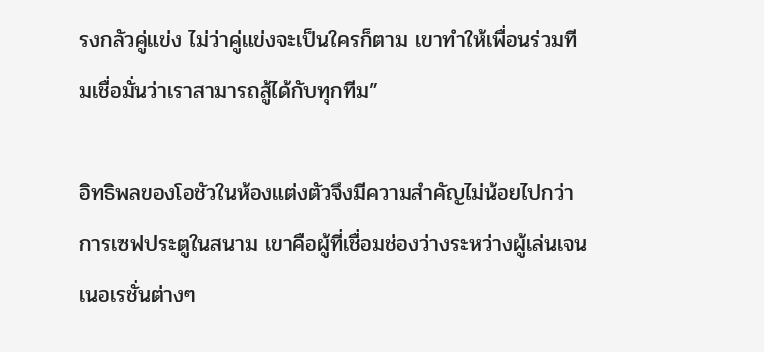รงกลัวคู่แข่ง ไม่ว่าคู่แข่งจะเป็นใครก็ตาม เขาทำให้เพื่อนร่วมทีมเชื่อมั่นว่าเราสามารถสู้ได้กับทุกทีม”

อิทธิพลของโอชัวในห้องแต่งตัวจึงมีความสำคัญไม่น้อยไปกว่าการเซฟประตูในสนาม เขาคือผู้ที่เชื่อมช่องว่างระหว่างผู้เล่นเจนเนอเรชั่นต่างๆ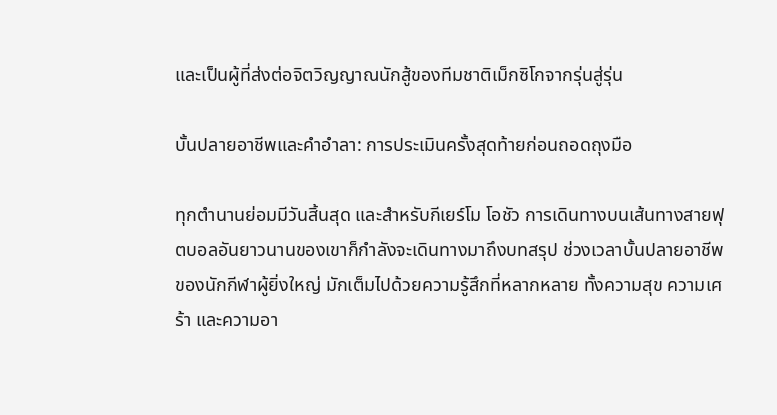และเป็นผู้ที่ส่งต่อจิตวิญญาณนักสู้ของทีมชาติเม็กซิโกจากรุ่นสู่รุ่น

บั้นปลายอาชีพและคำอำลา: การประเมินครั้งสุดท้ายก่อนถอดถุงมือ

ทุกตำนานย่อมมีวันสิ้นสุด และสำหรับกีเยร์โม โอชัว การเดินทางบนเส้นทางสายฟุตบอลอันยาวนานของเขาก็กำลังจะเดินทางมาถึงบทสรุป ช่วงเวลาบั้นปลายอาชีพของนักกีฬาผู้ยิ่งใหญ่ มักเต็มไปด้วยความรู้สึกที่หลากหลาย ทั้งความสุข ความเศร้า และความอา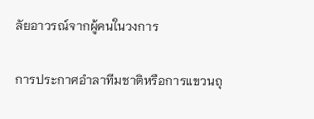ลัยอาวรณ์จากผู้คนในวงการ

การประกาศอำลาทีมชาติหรือการแขวนถุ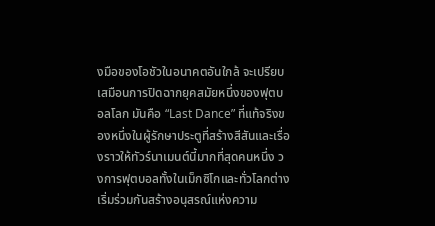งมือของโอชัวในอนาคตอันใกล้ จะเปรียบเสมือนการปิดฉากยุคสมัยหนึ่งของฟุตบอลโลก มันคือ “Last Dance” ที่แท้จริงของหนึ่งในผู้รักษาประตูที่สร้างสีสันและเรื่องราวให้ทัวร์นาเมนต์นี้มากที่สุดคนหนึ่ง วงการฟุตบอลทั้งในเม็กซิโกและทั่วโลกต่างเริ่มร่วมกันสร้างอนุสรณ์แห่งความ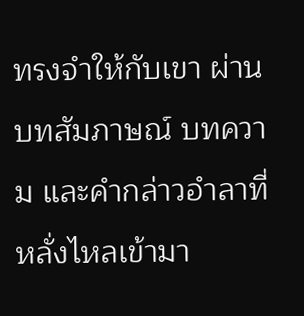ทรงจำให้กับเขา ผ่านบทสัมภาษณ์ บทความ และคำกล่าวอำลาที่หลั่งไหลเข้ามา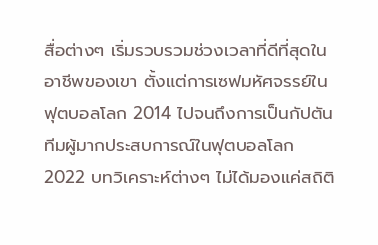สื่อต่างๆ เริ่มรวบรวมช่วงเวลาที่ดีที่สุดในอาชีพของเขา ตั้งแต่การเซฟมหัศจรรย์ในฟุตบอลโลก 2014 ไปจนถึงการเป็นกัปตันทีมผู้มากประสบการณ์ในฟุตบอลโลก 2022 บทวิเคราะห์ต่างๆ ไม่ได้มองแค่สถิติ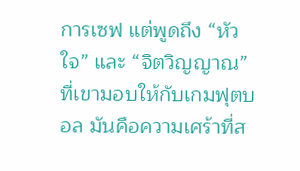การเซฟ แต่พูดถึง “หัวใจ” และ “จิตวิญญาณ” ที่เขามอบให้กับเกมฟุตบอล มันคือความเศร้าที่ส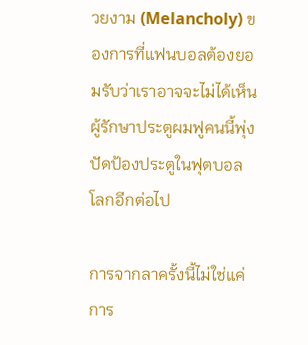วยงาม (Melancholy) ของการที่แฟนบอลต้องยอมรับว่าเราอาจจะไม่ได้เห็นผู้รักษาประตูผมฟูคนนี้พุ่งปัดป้องประตูในฟุตบอลโลกอีกต่อไป

การจากลาครั้งนี้ไม่ใช่แค่การ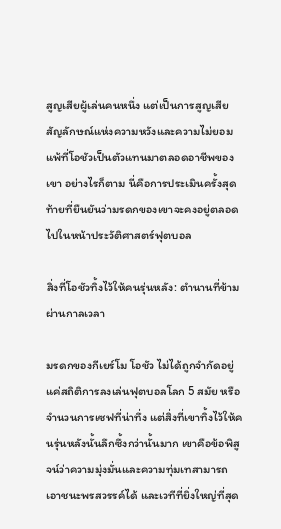สูญเสียผู้เล่นคนหนึ่ง แต่เป็นการสูญเสียสัญลักษณ์แห่งความหวังและความไม่ยอมแพ้ที่โอชัวเป็นตัวแทนมาตลอดอาชีพของเขา อย่างไรก็ตาม นี่คือการประเมินครั้งสุดท้ายที่ยืนยันว่ามรดกของเขาจะคงอยู่ตลอดไปในหน้าประวัติศาสตร์ฟุตบอล

สิ่งที่โอชัวทิ้งไว้ให้คนรุ่นหลัง: ตำนานที่ข้ามผ่านกาลเวลา

มรดกของกีเยร์โม โอชัว ไม่ได้ถูกจำกัดอยู่แค่สถิติการลงเล่นฟุตบอลโลก 5 สมัย หรือจำนวนการเซฟที่น่าทึ่ง แต่สิ่งที่เขาทิ้งไว้ให้คนรุ่นหลังนั้นลึกซึ้งกว่านั้นมาก เขาคือข้อพิสูจน์ว่าความมุ่งมั่นและความทุ่มเทสามารถเอาชนะพรสวรรค์ได้ และเวทีที่ยิ่งใหญ่ที่สุด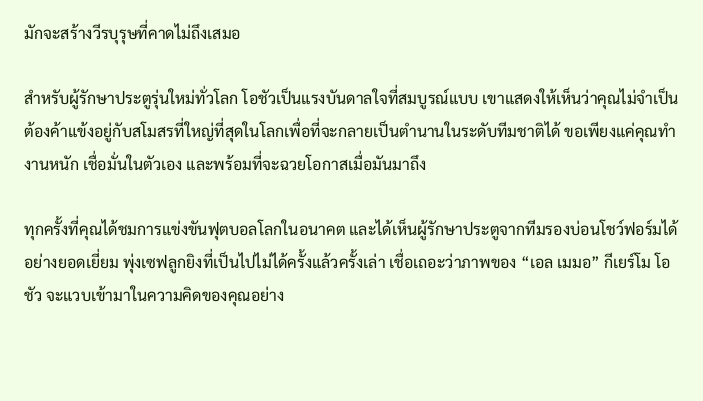มักจะสร้างวีรบุรุษที่คาดไม่ถึงเสมอ

สำหรับผู้รักษาประตูรุ่นใหม่ทั่วโลก โอชัวเป็นแรงบันดาลใจที่สมบูรณ์แบบ เขาแสดงให้เห็นว่าคุณไม่จำเป็นต้องค้าแข้งอยู่กับสโมสรที่ใหญ่ที่สุดในโลกเพื่อที่จะกลายเป็นตำนานในระดับทีมชาติได้ ขอเพียงแค่คุณทำงานหนัก เชื่อมั่นในตัวเอง และพร้อมที่จะฉวยโอกาสเมื่อมันมาถึง

ทุกครั้งที่คุณได้ชมการแข่งขันฟุตบอลโลกในอนาคต และได้เห็นผู้รักษาประตูจากทีมรองบ่อนโชว์ฟอร์มได้อย่างยอดเยี่ยม พุ่งเซฟลูกยิงที่เป็นไปไม่ได้ครั้งแล้วครั้งเล่า เชื่อเถอะว่าภาพของ “เอล เมมอ” กีเยร์โม โอชัว จะแวบเข้ามาในความคิดของคุณอย่าง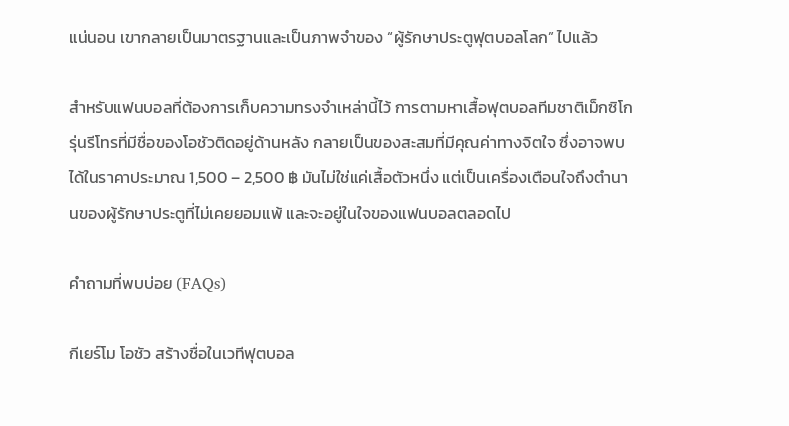แน่นอน เขากลายเป็นมาตรฐานและเป็นภาพจำของ “ผู้รักษาประตูฟุตบอลโลก” ไปแล้ว

สำหรับแฟนบอลที่ต้องการเก็บความทรงจำเหล่านี้ไว้ การตามหาเสื้อฟุตบอลทีมชาติเม็กซิโกรุ่นรีโทรที่มีชื่อของโอชัวติดอยู่ด้านหลัง กลายเป็นของสะสมที่มีคุณค่าทางจิตใจ ซึ่งอาจพบได้ในราคาประมาณ 1,500 – 2,500 ฿ มันไม่ใช่แค่เสื้อตัวหนึ่ง แต่เป็นเครื่องเตือนใจถึงตำนานของผู้รักษาประตูที่ไม่เคยยอมแพ้ และจะอยู่ในใจของแฟนบอลตลอดไป

คำถามที่พบบ่อย (FAQs)

กีเยร์โม โอชัว สร้างชื่อในเวทีฟุตบอล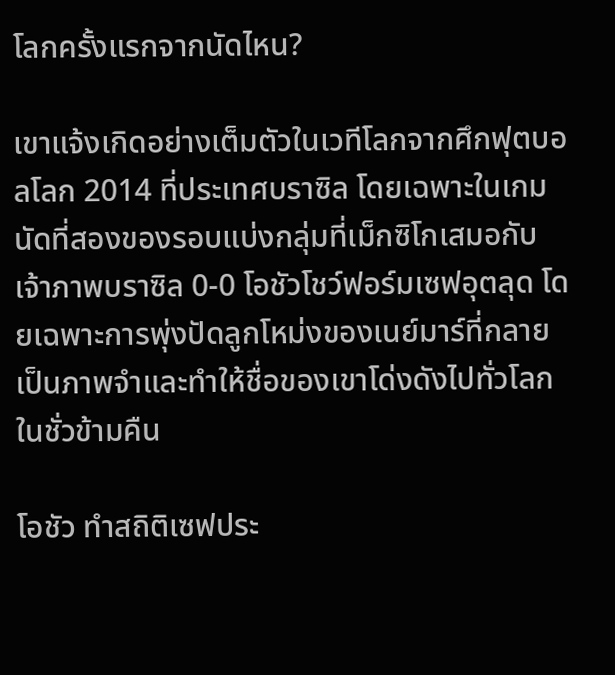โลกครั้งแรกจากนัดไหน?

เขาแจ้งเกิดอย่างเต็มตัวในเวทีโลกจากศึกฟุตบอลโลก 2014 ที่ประเทศบราซิล โดยเฉพาะในเกมนัดที่สองของรอบแบ่งกลุ่มที่เม็กซิโกเสมอกับเจ้าภาพบราซิล 0-0 โอชัวโชว์ฟอร์มเซฟอุตลุด โดยเฉพาะการพุ่งปัดลูกโหม่งของเนย์มาร์ที่กลายเป็นภาพจำและทำให้ชื่อของเขาโด่งดังไปทั่วโลกในชั่วข้ามคืน

โอชัว ทำสถิติเซฟประ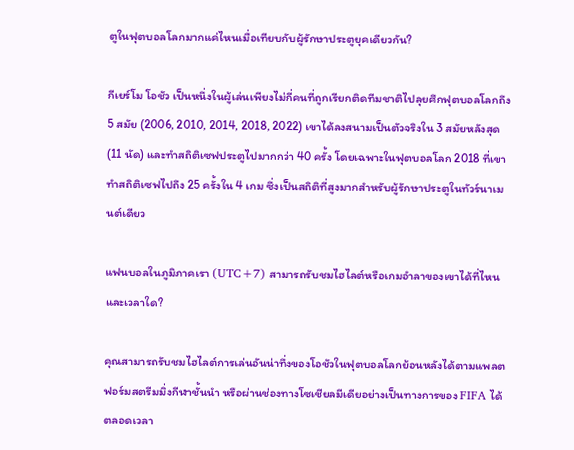ตูในฟุตบอลโลกมากแค่ไหนเมื่อเทียบกับผู้รักษาประตูยุคเดียวกัน?

กีเยร์โม โอชัว เป็นหนึ่งในผู้เล่นเพียงไม่กี่คนที่ถูกเรียกติดทีมชาติไปลุยศึกฟุตบอลโลกถึง 5 สมัย (2006, 2010, 2014, 2018, 2022) เขาได้ลงสนามเป็นตัวจริงใน 3 สมัยหลังสุด (11 นัด) และทำสถิติเซฟประตูไปมากกว่า 40 ครั้ง โดยเฉพาะในฟุตบอลโลก 2018 ที่เขาทำสถิติเซฟไปถึง 25 ครั้งใน 4 เกม ซึ่งเป็นสถิติที่สูงมากสำหรับผู้รักษาประตูในทัวร์นาเมนต์เดียว

แฟนบอลในภูมิภาคเรา (UTC+7) สามารถรับชมไฮไลต์หรือเกมอำลาของเขาได้ที่ไหนและเวลาใด?

คุณสามารถรับชมไฮไลต์การเล่นอันน่าทึ่งของโอชัวในฟุตบอลโลกย้อนหลังได้ตามแพลตฟอร์มสตรีมมิ่งกีฬาชั้นนำ หรือผ่านช่องทางโซเชียลมีเดียอย่างเป็นทางการของ FIFA ได้ตลอดเวลา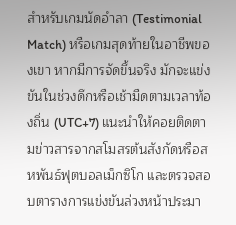สำหรับเกมนัดอำลา (Testimonial Match) หรือเกมสุดท้ายในอาชีพของเขา หากมีการจัดขึ้นจริง มักจะแข่งขันในช่วงดึกหรือเช้ามืดตามเวลาท้องถิ่น (UTC+7) แนะนำให้คอยติดตามข่าวสารจากสโมสรต้นสังกัดหรือสหพันธ์ฟุตบอลเม็กซิโก และตรวจสอบตารางการแข่งขันล่วงหน้าประมา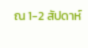ณ 1-2 สัปดาห์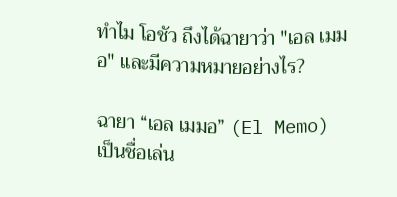ทำไม โอชัว ถึงได้ฉายาว่า "เอล เมมอ" และมีความหมายอย่างไร?

ฉายา “เอล เมมอ” (El Memo) เป็นชื่อเล่น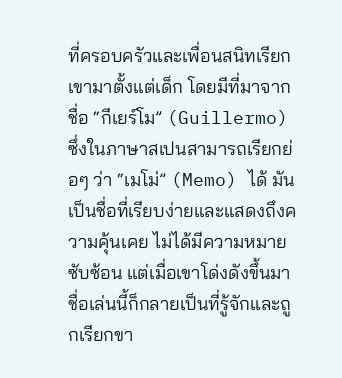ที่ครอบครัวและเพื่อนสนิทเรียกเขามาตั้งแต่เด็ก โดยมีที่มาจากชื่อ “กีเยร์โม” (Guillermo) ซึ่งในภาษาสเปนสามารถเรียกย่อๆ ว่า “เมโม่” (Memo) ได้ มันเป็นชื่อที่เรียบง่ายและแสดงถึงความคุ้นเคย ไม่ได้มีความหมายซับซ้อน แต่เมื่อเขาโด่งดังขึ้นมา ชื่อเล่นนี้ก็กลายเป็นที่รู้จักและถูกเรียกขา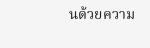นด้วยความ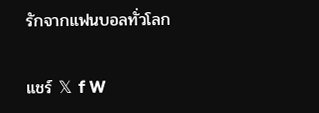รักจากแฟนบอลทั่วโลก

แชร์ 𝕏 f W